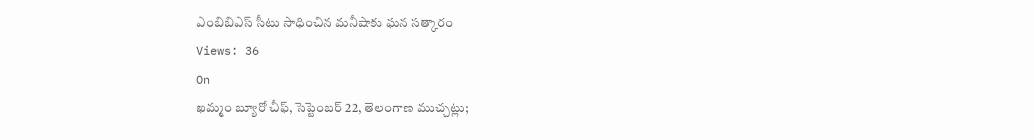ఎంబిబిఎస్ సీటు సాధించిన మనీషాకు ఘన సత్కారం
Views: 36
On
ఖమ్మం బ్యూరో చీఫ్, సెప్టెంబర్ 22, తెలంగాణ ముచ్చట్లు;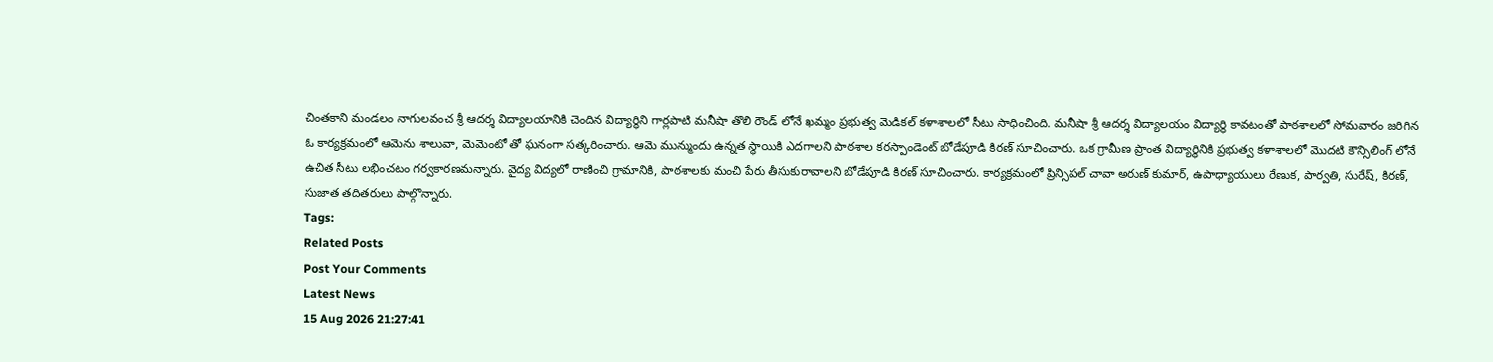చింతకాని మండలం నాగులవంచ శ్రీ ఆదర్శ విద్యాలయానికి చెందిన విద్యార్థిని గార్లపాటి మనీషా తొలి రౌండ్ లోనే ఖమ్మం ప్రభుత్వ మెడికల్ కళాశాలలో సీటు సాధించింది. మనీషా శ్రీ ఆదర్శ విద్యాలయం విద్యార్థి కావటంతో పాఠశాలలో సోమవారం జరిగిన ఓ కార్యక్రమంలో ఆమెను శాలువా, మెమెంటో తో ఘనంగా సత్కరించారు. ఆమె మున్ముందు ఉన్నత స్థాయికి ఎదగాలని పాఠశాల కరస్పాండెంట్ బోడేపూడి కిరణ్ సూచించారు. ఒక గ్రామీణ ప్రాంత విద్యార్థినికి ప్రభుత్వ కళాశాలలో మొదటి కౌన్సిలింగ్ లోనే ఉచిత సీటు లభించటం గర్వకారణమన్నారు. వైద్య విద్యలో రాణించి గ్రామానికి, పాఠశాలకు మంచి పేరు తీసుకురావాలని బోడేపూడి కిరణ్ సూచించారు. కార్యక్రమంలో ప్రిన్సిపల్ చావా అరుణ్ కుమార్, ఉపాధ్యాయులు రేణుక, పార్వతి, సురేష్, కిరణ్, సుజాత తదితరులు పాల్గొన్నారు.
Tags:
Related Posts
Post Your Comments
Latest News
15 Aug 2026 21:27:41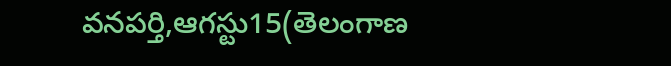వనపర్తి,ఆగస్టు15(తెలంగాణ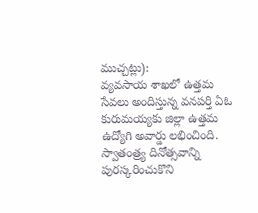ముచ్చట్లు):
వ్యవసాయ శాఖలో ఉత్తమ సేవలు అందిస్తున్న వనపర్తి ఏఓ కురుమయ్యకు జిల్లా ఉత్తమ ఉద్యోగి అవార్డు లభించింది. స్వాతంత్ర్య దినోత్సవాన్ని పురస్కరించుకొని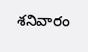శనివారం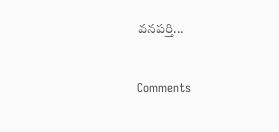వనపర్తి...


Comments